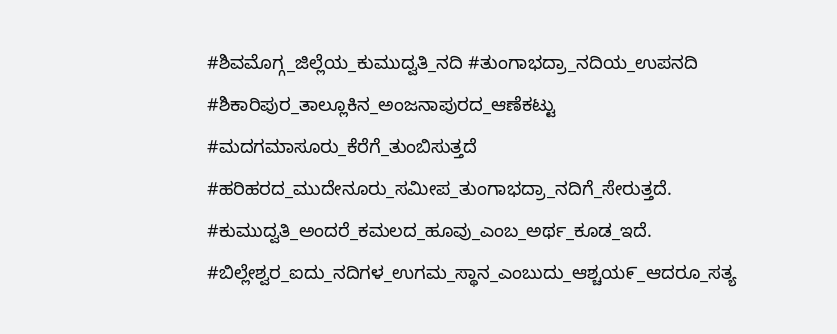#ಶಿವಮೊಗ್ಗ_ಜಿಲ್ಲೆಯ_ಕುಮುದ್ವತಿ_ನದಿ #ತುಂಗಾಭದ್ರಾ_ನದಿಯ_ಉಪನದಿ #ಶಿಕಾರಿಪುರ_ತಾಲ್ಲೂಕಿನ_ಅಂಜನಾಪುರದ_ಆಣೆಕಟ್ಟು #ಮದಗಮಾಸೂರು_ಕೆರೆಗೆ_ತುಂಬಿಸುತ್ತದೆ #ಹರಿಹರದ_ಮುದೇನೂರು_ಸಮೀಪ_ತುಂಗಾಭದ್ರಾ_ನದಿಗೆ_ಸೇರುತ್ತದೆ. #ಕುಮುದ್ವತಿ_ಅಂದರೆ_ಕಮಲದ_ಹೂವು_ಎಂಬ_ಅರ್ಥ_ಕೂಡ_ಇದೆ. #ಬಿಲ್ಲೇಶ್ವರ_ಐದು_ನದಿಗಳ_ಉಗಮ_ಸ್ಥಾನ_ಎಂಬುದು_ಆಶ್ಚಯ೯_ಆದರೂ_ಸತ್ಯ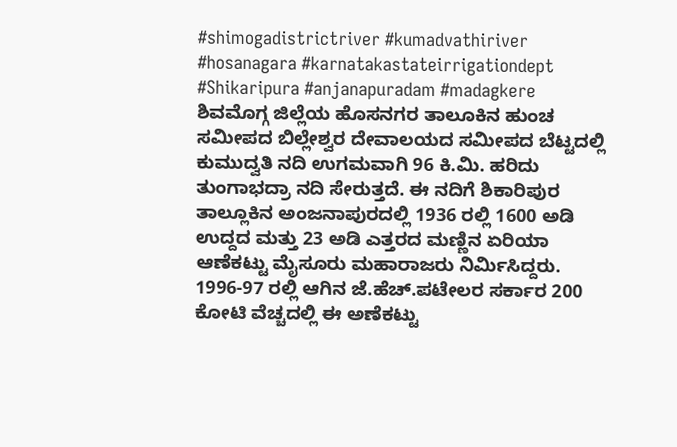#shimogadistrictriver #kumadvathiriver #hosanagara #karnatakastateirrigationdept #Shikaripura #anjanapuradam #madagkere ಶಿವಮೊಗ್ಗ ಜಿಲ್ಲೆಯ ಹೊಸನಗರ ತಾಲೂಕಿನ ಹುಂಚ ಸಮೀಪದ ಬಿಲ್ಲೇಶ್ವರ ದೇವಾಲಯದ ಸಮೀಪದ ಬೆಟ್ಟದಲ್ಲಿ ಕುಮುದ್ವತಿ ನದಿ ಉಗಮವಾಗಿ 96 ಕಿ.ಮಿ. ಹರಿದು ತುಂಗಾಭದ್ರಾ ನದಿ ಸೇರುತ್ತದೆ. ಈ ನದಿಗೆ ಶಿಕಾರಿಪುರ ತಾಲ್ಲೂಕಿನ ಅಂಜನಾಪುರದಲ್ಲಿ 1936 ರಲ್ಲಿ 1600 ಅಡಿ ಉದ್ದದ ಮತ್ತು 23 ಅಡಿ ಎತ್ತರದ ಮಣ್ಣಿನ ಏರಿಯಾ ಆಣೆಕಟ್ಟು ಮೈಸೂರು ಮಹಾರಾಜರು ನಿರ್ಮಿಸಿದ್ದರು. 1996-97 ರಲ್ಲಿ ಆಗಿನ ಜೆ.ಹೆಚ್.ಪಟೇಲರ ಸರ್ಕಾರ 200 ಕೋಟಿ ವೆಚ್ಚದಲ್ಲಿ ಈ ಅಣೆಕಟ್ಟು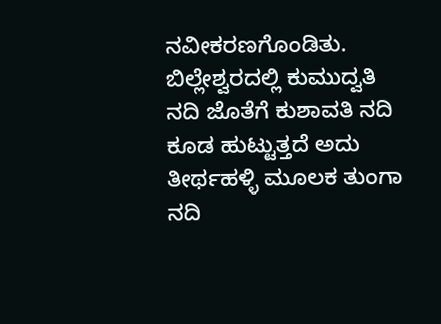ನವೀಕರಣಗೊಂಡಿತು. ಬಿಲ್ಲೇಶ್ವರದಲ್ಲಿ ಕುಮುದ್ವತಿ ನದಿ ಜೊತೆಗೆ ಕುಶಾವತಿ ನದಿ ಕೂಡ ಹುಟ್ಟುತ್ತದೆ ಅದು ತೀರ್ಥಹಳ್ಳಿ ಮೂಲಕ ತುಂಗಾ ನದಿ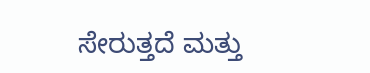ಸೇರುತ್ತದೆ ಮತ್ತು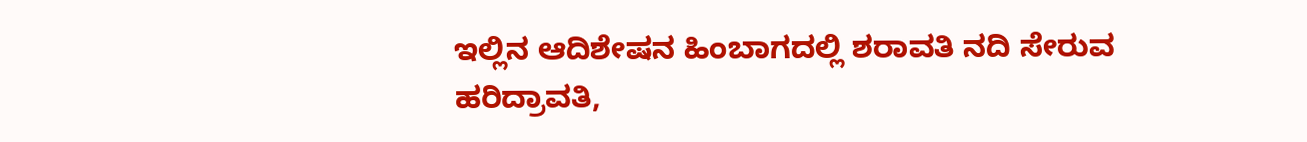ಇಲ್ಲಿನ ಆದಿಶೇಷನ ಹಿಂಬಾಗದಲ್ಲಿ ಶರಾವತಿ ನದಿ ಸೇರುವ ಹರಿದ್ರಾವತಿ,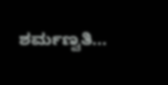ಶರ್ಮಣ್ವತಿ...